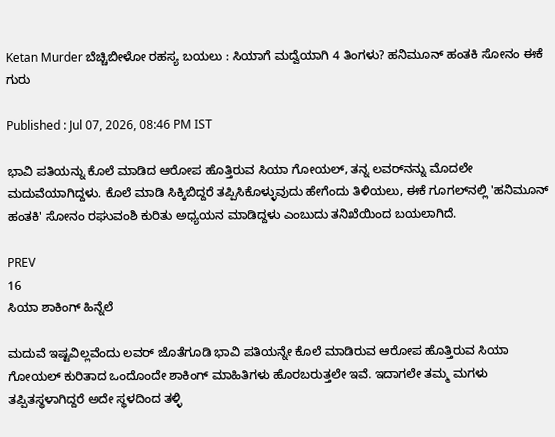Ketan Murder ಬೆಚ್ಚಿಬೀಳೋ ರಹಸ್ಯ ಬಯಲು : ಸಿಯಾಗೆ ಮದ್ವೆಯಾಗಿ 4 ತಿಂಗಳು? ಹನಿಮೂನ್‌ ಹಂತಕಿ ಸೋನಂ ಈಕೆ ಗುರು

Published : Jul 07, 2026, 08:46 PM IST

ಭಾವಿ ಪತಿಯನ್ನು ಕೊಲೆ ಮಾಡಿದ ಆರೋಪ ಹೊತ್ತಿರುವ ಸಿಯಾ ಗೋಯಲ್, ತನ್ನ ಲವರ್‌ನನ್ನು ಮೊದಲೇ ಮದುವೆಯಾಗಿದ್ದಳು. ಕೊಲೆ ಮಾಡಿ ಸಿಕ್ಕಿಬಿದ್ದರೆ ತಪ್ಪಿಸಿಕೊಳ್ಳುವುದು ಹೇಗೆಂದು ತಿಳಿಯಲು, ಈಕೆ ಗೂಗಲ್‌ನಲ್ಲಿ 'ಹನಿಮೂನ್‌ ಹಂತಕಿ' ಸೋನಂ ರಘುವಂಶಿ ಕುರಿತು ಅಧ್ಯಯನ ಮಾಡಿದ್ದಳು ಎಂಬುದು ತನಿಖೆಯಿಂದ ಬಯಲಾಗಿದೆ.

PREV
16
ಸಿಯಾ ಶಾಕಿಂಗ್‌ ಹಿನ್ನೆಲೆ

ಮದುವೆ ಇಷ್ಟವಿಲ್ಲವೆಂದು ಲವರ್‌ ಜೊತೆಗೂಡಿ ಭಾವಿ ಪತಿಯನ್ನೇ ಕೊಲೆ ಮಾಡಿರುವ ಆರೋಪ ಹೊತ್ತಿರುವ ಸಿಯಾ ಗೋಯಲ್‌ ಕುರಿತಾದ ಒಂದೊಂದೇ ಶಾಕಿಂಗ್‌ ಮಾಹಿತಿಗಳು ಹೊರಬರುತ್ತಲೇ ಇವೆ. ಇದಾಗಲೇ ತಮ್ಮ ಮಗಳು ತಪ್ಪಿತಸ್ಥಳಾಗಿದ್ದರೆ ಅದೇ ಸ್ಥಳದಿಂದ ತಳ್ಳಿ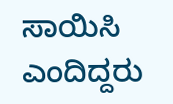ಸಾಯಿಸಿ ಎಂದಿದ್ದರು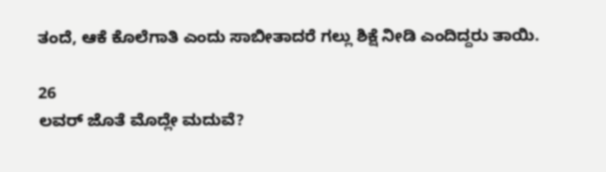ತಂದೆ, ಆಕೆ ಕೊಲೆಗಾತಿ ಎಂದು ಸಾಬೀತಾದರೆ ಗಲ್ಲು ಶಿಕ್ಷೆ ನೀಡಿ ಎಂದಿದ್ದರು ತಾಯಿ.

26
ಲವರ್‌ ಜೊತೆ ಮೊದ್ಲೇ ಮದುವೆ?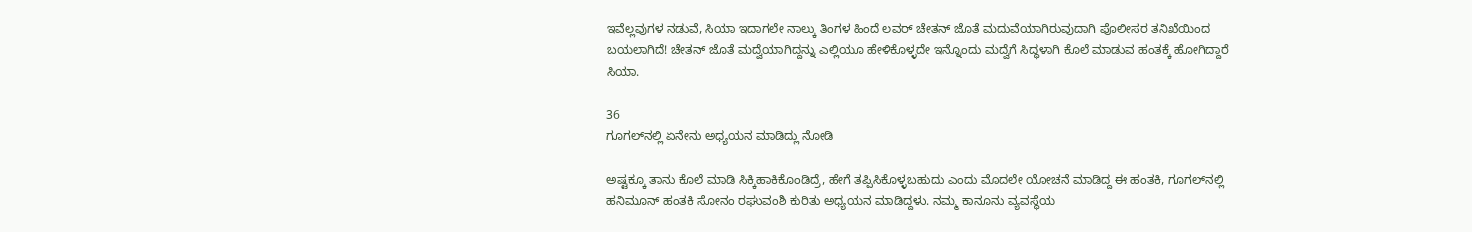ಇವೆಲ್ಲವುಗಳ ನಡುವೆ, ಸಿಯಾ ಇದಾಗಲೇ ನಾಲ್ಕು ತಿಂಗಳ ಹಿಂದೆ ಲವರ್‌ ಚೇತನ್‌ ಜೊತೆ ಮದುವೆಯಾಗಿರುವುದಾಗಿ ಪೊಲೀಸರ ತನಿಖೆಯಿಂದ ಬಯಲಾಗಿದೆ! ಚೇತನ್‌ ಜೊತೆ ಮದ್ವೆಯಾಗಿದ್ದನ್ನು ಎಲ್ಲಿಯೂ ಹೇಳಿಕೊಳ್ಳದೇ ಇನ್ನೊಂದು ಮದ್ವೆಗೆ ಸಿದ್ಧಳಾಗಿ ಕೊಲೆ ಮಾಡುವ ಹಂತಕ್ಕೆ ಹೋಗಿದ್ದಾರೆ ಸಿಯಾ.

36
ಗೂಗಲ್‌ನಲ್ಲಿ ಏನೇನು ಅಧ್ಯಯನ ಮಾಡಿದ್ಲು ನೋಡಿ

ಅಷ್ಟಕ್ಕೂ ತಾನು ಕೊಲೆ ಮಾಡಿ ಸಿಕ್ಕಿಹಾಕಿಕೊಂಡಿದ್ರೆ, ಹೇಗೆ ತಪ್ಪಿಸಿಕೊಳ್ಳಬಹುದು ಎಂದು ಮೊದಲೇ ಯೋಚನೆ ಮಾಡಿದ್ದ ಈ ಹಂತಕಿ, ಗೂಗಲ್‌ನಲ್ಲಿ ಹನಿಮೂನ್‌ ಹಂತಕಿ ಸೋನಂ ರಘುವಂಶಿ ಕುರಿತು ಅಧ್ಯಯನ ಮಾಡಿದ್ದಳು. ನಮ್ಮ ಕಾನೂನು ವ್ಯವಸ್ಥೆಯ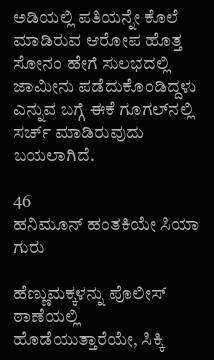ಅಡಿಯಲ್ಲಿ ಪತಿಯನ್ನೇ ಕೊಲೆ ಮಾಡಿರುವ ಆರೋಪ ಹೊತ್ತ ಸೋನಂ ಹೇಗೆ ಸುಲಭದಲ್ಲಿ ಜಾಮೀನು ಪಡೆದುಕೊಂಡಿದ್ದಳು ಎನ್ನುವ ಬಗ್ಗೆ ಈಕೆ ಗೂಗಲ್‌ನಲ್ಲಿ ಸರ್ಚ್ ಮಾಡಿರುವುದು ಬಯಲಾಗಿದೆ.

46
ಹನಿಮೂನ್‌ ಹಂತಕಿಯೇ ಸಿಯಾ ಗುರು

ಹೆಣ್ಣುಮಕ್ಕಳನ್ನು ಪೊಲೀಸ್ ಠಾಣೆಯಲ್ಲಿ ಹೊಡೆಯುತ್ತಾರೆಯೇ, ಸಿಕ್ಕಿ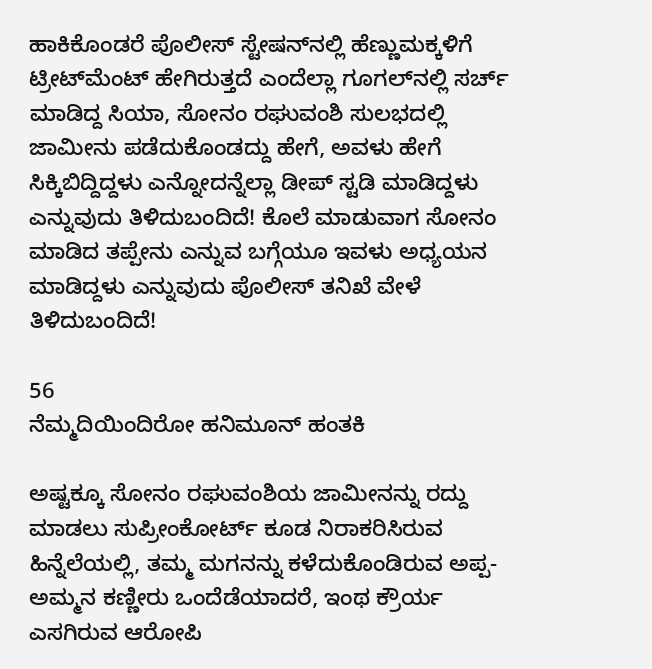ಹಾಕಿಕೊಂಡರೆ ಪೊಲೀಸ್‌ ಸ್ಟೇಷನ್‌ನಲ್ಲಿ ಹೆಣ್ಣುಮಕ್ಕಳಿಗೆ ಟ್ರೀಟ್‌ಮೆಂಟ್‌ ಹೇಗಿರುತ್ತದೆ ಎಂದೆಲ್ಲಾ ಗೂಗಲ್‌ನಲ್ಲಿ ಸರ್ಚ್ ಮಾಡಿದ್ದ ಸಿಯಾ, ಸೋನಂ ರಘುವಂಶಿ ಸುಲಭದಲ್ಲಿ ಜಾಮೀನು ಪಡೆದುಕೊಂಡದ್ದು ಹೇಗೆ, ಅವಳು ಹೇಗೆ ಸಿಕ್ಕಿಬಿದ್ದಿದ್ದಳು ಎನ್ನೋದನ್ನೆಲ್ಲಾ ಡೀಪ್‌ ಸ್ಟಡಿ ಮಾಡಿದ್ದಳು ಎನ್ನುವುದು ತಿಳಿದುಬಂದಿದೆ! ಕೊಲೆ ಮಾಡುವಾಗ ಸೋನಂ ಮಾಡಿದ ತಪ್ಪೇನು ಎನ್ನುವ ಬಗ್ಗೆಯೂ ಇವಳು ಅಧ್ಯಯನ ಮಾಡಿದ್ದಳು ಎನ್ನುವುದು ಪೊಲೀಸ್ ತನಿಖೆ ವೇಳೆ ತಿಳಿದುಬಂದಿದೆ!

56
ನೆಮ್ಮದಿಯಿಂದಿರೋ ಹನಿಮೂನ್ ಹಂತಕಿ

ಅಷ್ಟಕ್ಕೂ ಸೋನಂ ರಘುವಂಶಿಯ ಜಾಮೀನನ್ನು ರದ್ದು ಮಾಡಲು ಸುಪ್ರೀಂಕೋರ್ಟ್ ಕೂಡ ನಿರಾಕರಿಸಿರುವ ಹಿನ್ನೆಲೆಯಲ್ಲಿ, ತಮ್ಮ ಮಗನನ್ನು ಕಳೆದುಕೊಂಡಿರುವ ಅಪ್ಪ-ಅಮ್ಮನ ಕಣ್ಣೀರು ಒಂದೆಡೆಯಾದರೆ, ಇಂಥ ಕ್ರೌರ್ಯ ಎಸಗಿರುವ ಆರೋಪಿ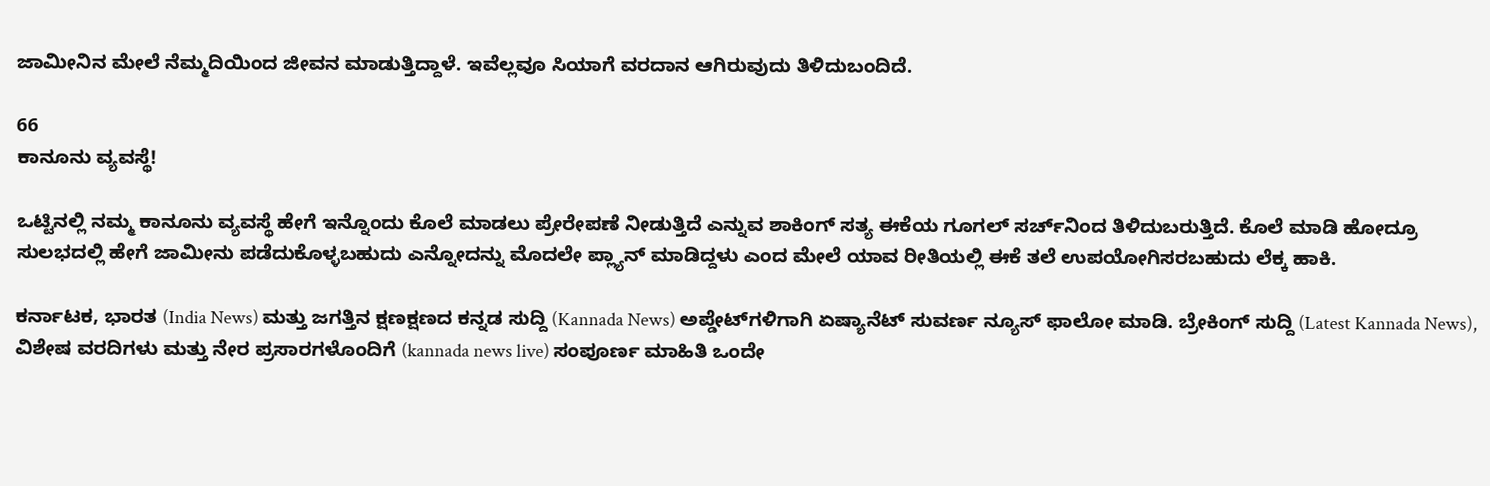ಜಾಮೀನಿನ ಮೇಲೆ ನೆಮ್ಮದಿಯಿಂದ ಜೀವನ ಮಾಡುತ್ತಿದ್ದಾಳೆ. ಇವೆಲ್ಲವೂ ಸಿಯಾಗೆ ವರದಾನ ಆಗಿರುವುದು ತಿಳಿದುಬಂದಿದೆ.

66
ಕಾನೂನು ವ್ಯವಸ್ಥೆ!

ಒಟ್ಟಿನಲ್ಲಿ ನಮ್ಮ ಕಾನೂನು ವ್ಯವಸ್ಥೆ ಹೇಗೆ ಇನ್ನೊಂದು ಕೊಲೆ ಮಾಡಲು ಪ್ರೇರೇಪಣೆ ನೀಡುತ್ತಿದೆ ಎನ್ನುವ ಶಾಕಿಂಗ್‌ ಸತ್ಯ ಈಕೆಯ ಗೂಗಲ್‌ ಸರ್ಚ್‌ನಿಂದ ತಿಳಿದುಬರುತ್ತಿದೆ. ಕೊಲೆ ಮಾಡಿ ಹೋದ್ರೂ ಸುಲಭದಲ್ಲಿ ಹೇಗೆ ಜಾಮೀನು ಪಡೆದುಕೊಳ್ಳಬಹುದು ಎನ್ನೋದನ್ನು ಮೊದಲೇ ಪ್ಲ್ಯಾನ್‌ ಮಾಡಿದ್ದಳು ಎಂದ ಮೇಲೆ ಯಾವ ರೀತಿಯಲ್ಲಿ ಈಕೆ ತಲೆ ಉಪಯೋಗಿಸರಬಹುದು ಲೆಕ್ಕ ಹಾಕಿ.

ಕರ್ನಾಟಕ, ಭಾರತ (India News) ಮತ್ತು ಜಗತ್ತಿನ ಕ್ಷಣಕ್ಷಣದ ಕನ್ನಡ ಸುದ್ದಿ (Kannada News) ಅಪ್ಡೇಟ್‌ಗಳಿಗಾಗಿ ಏಷ್ಯಾನೆಟ್ ಸುವರ್ಣ ನ್ಯೂಸ್‌ ಫಾಲೋ ಮಾಡಿ. ಬ್ರೇಕಿಂಗ್ ಸುದ್ದಿ (Latest Kannada News), ವಿಶೇಷ ವರದಿಗಳು ಮತ್ತು ನೇರ ಪ್ರಸಾರಗಳೊಂದಿಗೆ (kannada news live) ಸಂಪೂರ್ಣ ಮಾಹಿತಿ ಒಂದೇ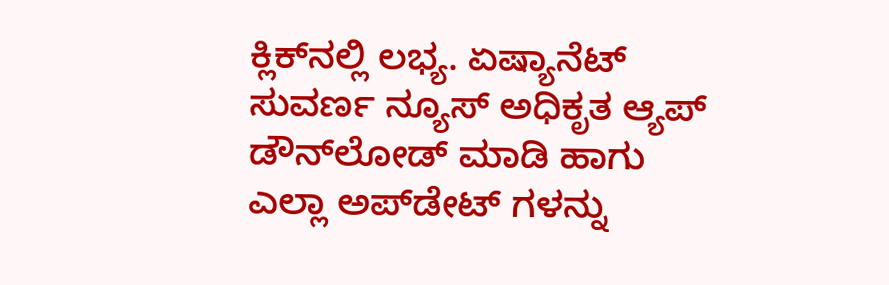ಕ್ಲಿಕ್‌ನಲ್ಲಿ ಲಭ್ಯ. ಏಷ್ಯಾನೆಟ್ ಸುವರ್ಣ ನ್ಯೂಸ್ ಅಧಿಕೃತ ಆ್ಯಪ್ ಡೌನ್‌ಲೋಡ್ ಮಾಡಿ ಹಾಗು ಎಲ್ಲಾ ಅಪ್‌ಡೇಟ್ ಗಳನ್ನು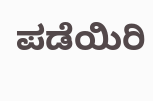ಪಡೆಯಿರಿ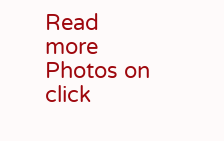Read more Photos on
click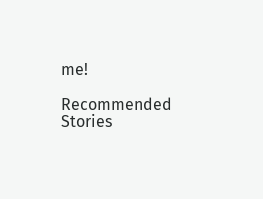me!

Recommended Stories